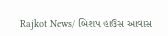Rajkot News/ બિશપ હાઉસ આવાસ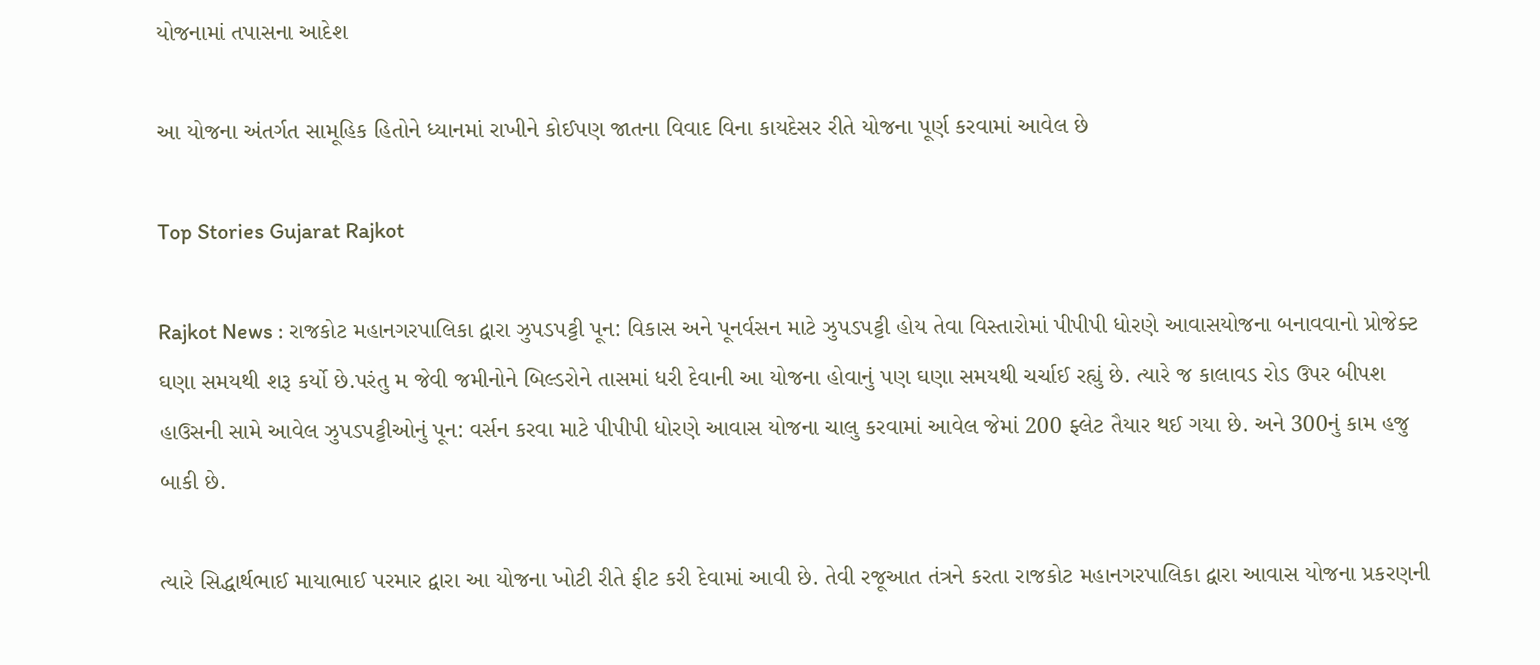યોજનામાં તપાસના આદેશ

આ યોજના અંતર્ગત સામૂહિક હિતોને ધ્યાનમાં રાખીને કોઈપણ જાતના વિવાદ વિના કાયદેસર રીતે યોજના પૂર્ણ કરવામાં આવેલ છે

Top Stories Gujarat Rajkot

Rajkot News : રાજકોટ મહાનગરપાલિકા દ્વારા ઝુપડપટ્ટી પૂન: વિકાસ અને પૂનર્વસન માટે ઝુપડપટ્ટી હોય તેવા વિસ્તારોમાં પીપીપી ધોરણે આવાસયોજના બનાવવાનો પ્રોજેક્ટ ઘણા સમયથી શરૂ કર્યો છે.પરંતુ મ જેવી જમીનોને બિલ્ડરોને તાસમાં ધરી દેવાની આ યોજના હોવાનું પણ ઘણા સમયથી ચર્ચાઈ રહ્યું છે. ત્યારે જ કાલાવડ રોડ ઉપર બીપશ હાઉસની સામે આવેલ ઝુપડપટ્ટીઓનું પૂન: વર્સન કરવા માટે પીપીપી ધોરણે આવાસ યોજના ચાલુ કરવામાં આવેલ જેમાં 200 ફ્લેટ તૈયાર થઈ ગયા છે. અને 300નું કામ હજુ બાકી છે.

ત્યારે સિદ્ધાર્થભાઈ માયાભાઈ પરમાર દ્વારા આ યોજના ખોટી રીતે ફીટ કરી દેવામાં આવી છે. તેવી રજૂઆત તંત્રને કરતા રાજકોટ મહાનગરપાલિકા દ્વારા આવાસ યોજના પ્રકરણની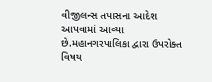વીજીલન્સ તપાસના આદેશ આપવામાં આવ્યા છે.મહાનગરપાલિકા દ્વારા ઉપરોક્ત વિષય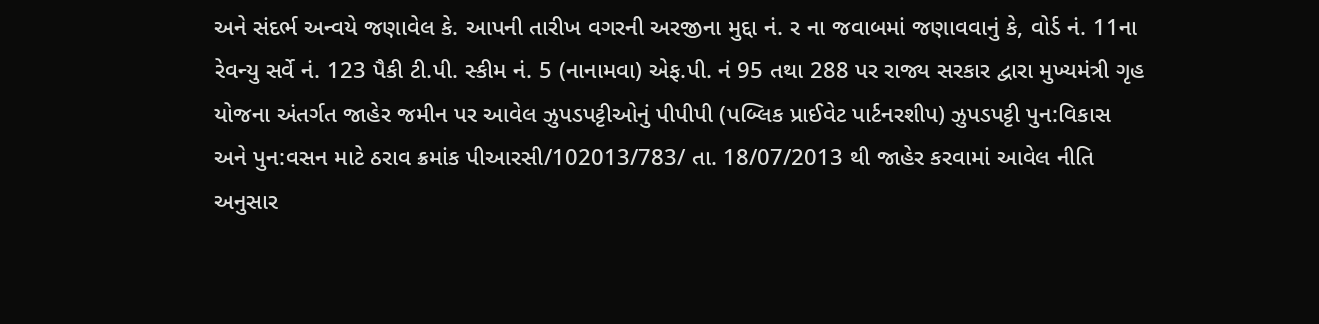અને સંદર્ભ અન્વયે જણાવેલ કે. આપની તારીખ વગરની અરજીના મુદ્દા નં. ર ના જવાબમાં જણાવવાનું કે, વોર્ડ નં. 11ના રેવન્યુ સર્વે નં. 123 પૈકી ટી.પી. સ્કીમ નં. 5 (નાનામવા) એફ.પી. નં 95 તથા 288 પર રાજ્ય સરકાર દ્વારા મુખ્યમંત્રી ગૃહ યોજના અંતર્ગત જાહેર જમીન પર આવેલ ઝુપડપટ્ટીઓનું પીપીપી (પબ્લિક પ્રાઈવેટ પાર્ટનરશીપ) ઝુપડપટ્ટી પુન:વિકાસ અને પુન:વસન માટે ઠરાવ ક્રમાંક પીઆરસી/102013/783/ તા. 18/07/2013 થી જાહેર કરવામાં આવેલ નીતિ અનુસાર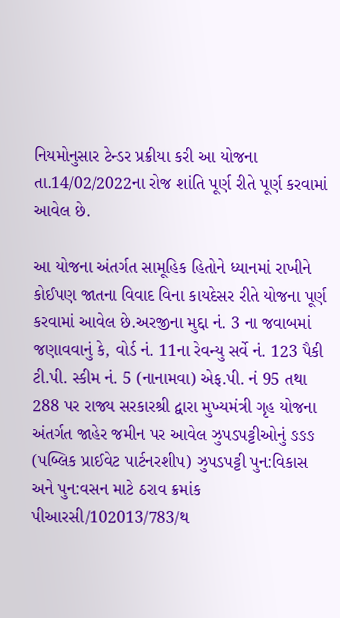નિયમોનુસાર ટેન્ડર પ્રક્રીયા કરી આ યોજના તા.14/02/2022ના રોજ શાંતિ પૂર્ણ રીતે પૂર્ણ કરવામાં આવેલ છે.

આ યોજના અંતર્ગત સામૂહિક હિતોને ધ્યાનમાં રાખીને કોઈપણ જાતના વિવાદ વિના કાયદેસર રીતે યોજના પૂર્ણ કરવામાં આવેલ છે.અરજીના મુદ્દા નં. 3 ના જવાબમાં જણાવવાનું કે, વોર્ડ નં. 11ના રેવન્યુ સર્વે નં. 123 પૈકી ટી.પી. સ્કીમ નં. 5 (નાનામવા) એફ.પી. નં 95 તથા 288 પર રાજ્ય સરકારશ્રી દ્વારા મુખ્યમંત્રી ગૃહ યોજના અંતર્ગત જાહેર જમીન પર આવેલ ઝુપડપટ્ટીઓનું ઙઙઙ (પબ્લિક પ્રાઈવેટ પાર્ટનરશીપ) ઝુપડપટ્ટી પુન:વિકાસ અને પુન:વસન માટે ઠરાવ ક્રમાંક પીઆરસી/102013/783/થ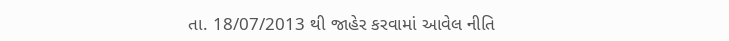તા. 18/07/2013 થી જાહેર કરવામાં આવેલ નીતિ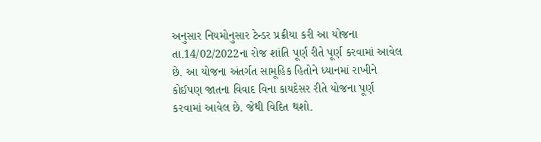અનુસાર નિયમોનુસાર ટેન્ડર પ્રક્રીયા કરી આ યોજના તા.14/02/2022ના રોજ શાંતિ પૂર્ણ રીતે પૂર્ણ કરવામાં આવેલ છે. આ યોજના અંતર્ગત સામૂહિક હિતોને ધ્યાનમાં રાખીને કોઈપણ જાતના વિવાદ વિના કાયદેસર રીતે યોજના પૂર્ણ કરવામાં આવેલ છે. જેથી વિદિત થશો.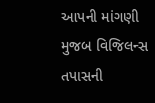આપની માંગણી મુજબ વિજિલન્સ તપાસની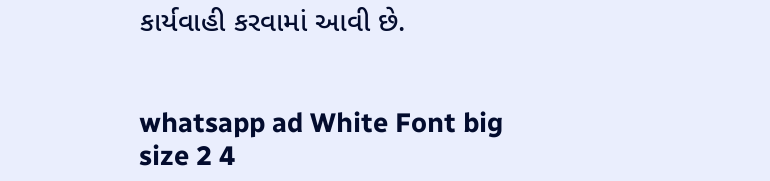કાર્યવાહી કરવામાં આવી છે.


whatsapp ad White Font big size 2 4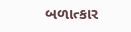બળાત્કાર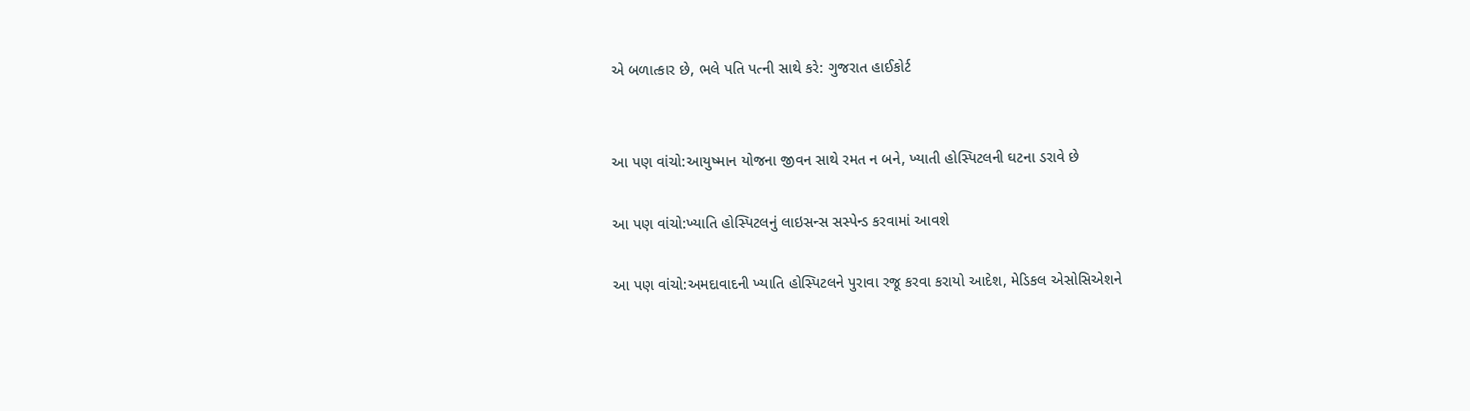એ બળાત્કાર છે, ભલે પતિ પત્ની સાથે કરે: ગુજરાત હાઈકોર્ટ


આ પણ વાંચો:આયુષ્માન યોજના જીવન સાથે રમત ન બને, ખ્યાતી હોસ્પિટલની ઘટના ડરાવે છે

આ પણ વાંચો:ખ્યાતિ હોસ્પિટલનું લાઇસન્સ સસ્પેન્ડ કરવામાં આવશે

આ પણ વાંચો:અમદાવાદની ખ્યાતિ હોસ્પિટલને પુરાવા રજૂ કરવા કરાયો આદેશ, મેડિકલ એસોસિએશને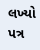લખ્યો પત્ર